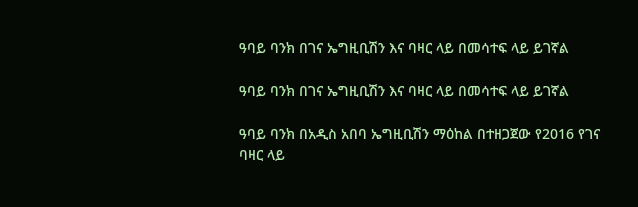ዓባይ ባንክ በገና ኤግዚቢሽን እና ባዛር ላይ በመሳተፍ ላይ ይገኛል

ዓባይ ባንክ በገና ኤግዚቢሽን እና ባዛር ላይ በመሳተፍ ላይ ይገኛል

ዓባይ ባንክ በአዲስ አበባ ኤግዚቢሽን ማዕከል በተዘጋጀው የ2016 የገና ባዛር ላይ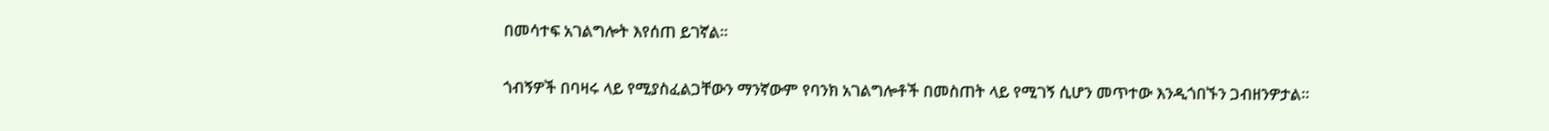በመሳተፍ አገልግሎት እየሰጠ ይገኛል፡፡

ጎብኝዎች በባዛሩ ላይ የሚያስፈልጋቸውን ማንኛውም የባንክ አገልግሎቶች በመስጠት ላይ የሚገኝ ሲሆን መጥተው እንዲጎበኙን ጋብዘንዎታል፡፡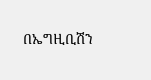በኤግዚቢሽን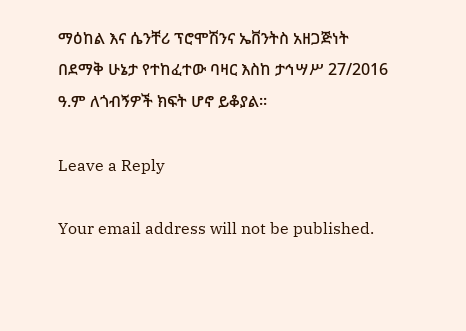ማዕከል እና ሴንቸሪ ፕሮሞሽንና ኤቨንትስ አዘጋጅነት በደማቅ ሁኔታ የተከፈተው ባዛር እስከ ታኅሣሥ 27/2016 ዓ.ም ለጎብኝዎች ክፍት ሆኖ ይቆያል፡፡

Leave a Reply

Your email address will not be published.